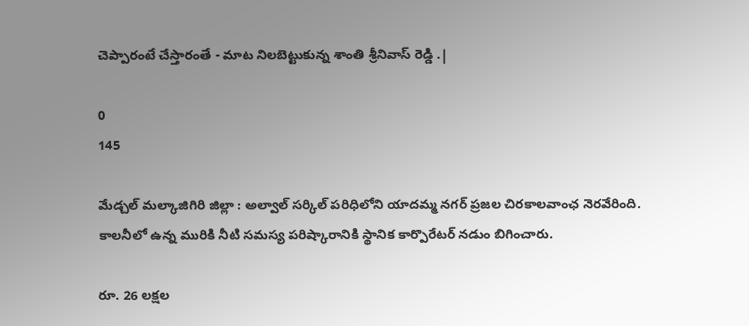చెప్పారంటే చేస్తారంతే - మాట నిలబెట్టుకున్న శాంతి శ్రీనివాస్ రెడ్డి .|

0
145

మేడ్చల్ మల్కాజిగిరి జిల్లా : అల్వాల్ సర్కిల్ పరిధిలోని యాదమ్మ నగర్ ప్రజల చిరకాలవాంఛ నెరవేరింది. కాలనీలో ఉన్న మురికి నీటి సమస్య పరిష్కారానికి స్థానిక కార్పొరేటర్ నడుం బిగించారు.

రూ. 26 లక్షల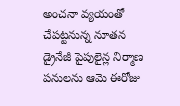అంచనా వ్యయంతో చేపట్టనున్న నూతన డ్రైనేజీ పైపులైన్ల నిర్మాణ పనులను ఆమె ఈరోజు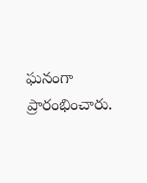ఘనంగా ప్రారంభించారు.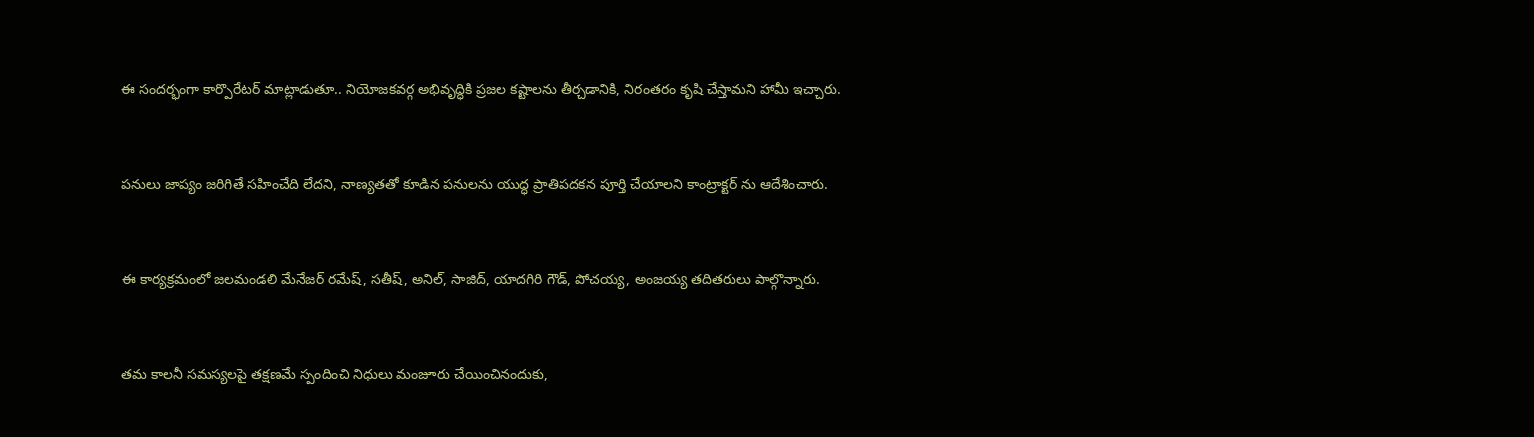ఈ సందర్భంగా కార్పొరేటర్ మాట్లాడుతూ.. నియోజకవర్గ అభివృద్ధికి ప్రజల కష్టాలను తీర్చడానికి, నిరంతరం కృషి చేస్తామని హామీ ఇచ్చారు.



పనులు జాప్యం జరిగితే సహించేది లేదని, నాణ్యతతో కూడిన పనులను యుద్ధ ప్రాతిపదకన పూర్తి చేయాలని కాంట్రాక్టర్ ను ఆదేశించారు.



ఈ కార్యక్రమంలో జలమండలి మేనేజర్ రమేష్, సతీష్, అనిల్, సాజిద్, యాదగిరి గౌడ్, పోచయ్య, అంజయ్య తదితరులు పాల్గొన్నారు.



తమ కాలనీ సమస్యలపై తక్షణమే స్పందించి నిధులు మంజూరు చేయించినందుకు,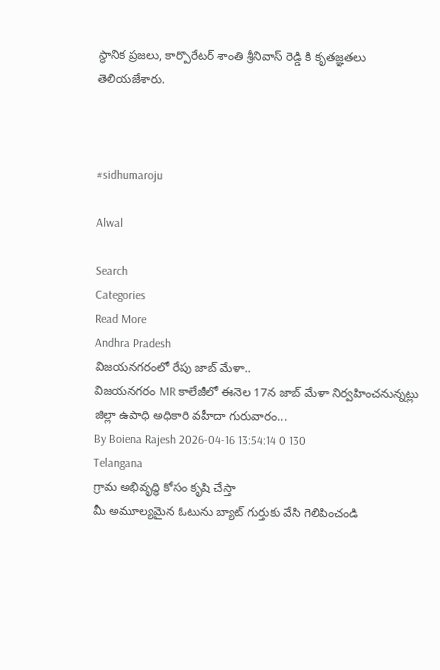స్థానిక ప్రజలు, కార్పొరేటర్ శాంతి శ్రీనివాస్ రెడ్డి కి కృతజ్ఞతలు తెలియజేశారు.



#sidhumaroju

Alwal

Search
Categories
Read More
Andhra Pradesh
విజయనగరంలో రేపు జాబ్ మేళా..
విజయనగరం MR కాలేజీలో ఈనెల 17న జాబ్ మేళా నిర్వహించనున్నట్లు జిల్లా ఉపాధి అధికారి వహీదా గురువారం...
By Boiena Rajesh 2026-04-16 13:54:14 0 130
Telangana
గ్రామ అభివృద్ధి కోసం కృషి చేస్తా
మీ అమూల్యమైన ఓటును బ్యాట్ గుర్తుకు వేసి గెలిపించండి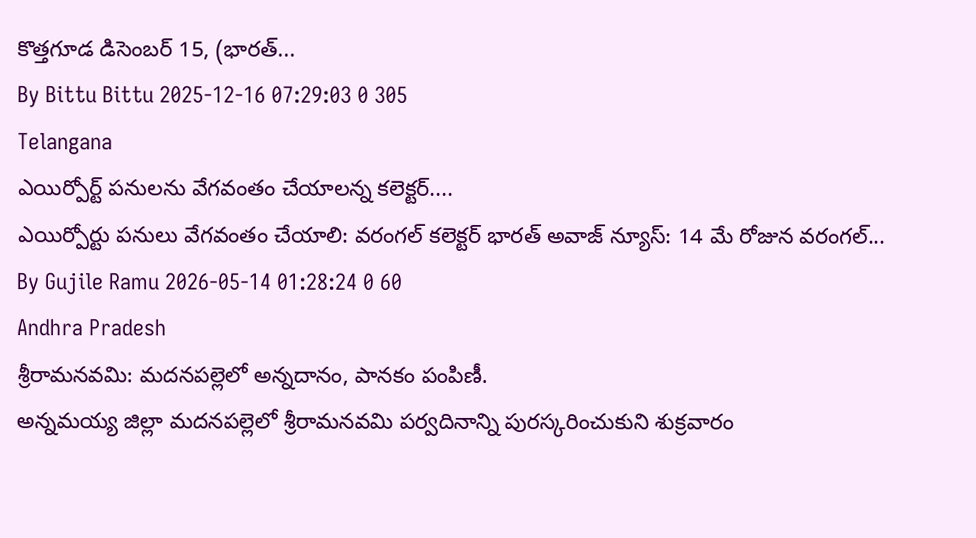కొత్తగూడ డిసెంబర్ 15, (భారత్...
By Bittu Bittu 2025-12-16 07:29:03 0 305
Telangana
ఎయిర్పోర్ట్ పనులను వేగవంతం చేయాలన్న కలెక్టర్....
ఎయిర్పోర్టు పనులు వేగవంతం చేయాలి: వరంగల్ కలెక్టర్ భారత్ అవాజ్ న్యూస్: 14 మే రోజున వరంగల్...
By Gujile Ramu 2026-05-14 01:28:24 0 60
Andhra Pradesh
శ్రీరామనవమి: మదనపల్లెలో అన్నదానం, పానకం పంపిణీ.
అన్నమయ్య జిల్లా మదనపల్లెలో శ్రీరామనవమి పర్వదినాన్ని పురస్కరించుకుని శుక్రవారం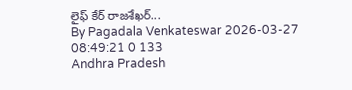లైఫ్ కేర్ రాజశేఖర్...
By Pagadala Venkateswar 2026-03-27 08:49:21 0 133
Andhra Pradesh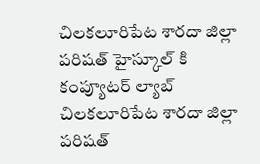చిలకలూరిపేట శారదా జిల్లా పరిషత్ హైస్కూల్ కి కంప్యూటర్ ల్యాబ్
చిలకలూరిపేట శారదా జిల్లా పరిషత్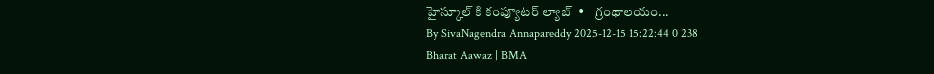హైస్కూల్ కి కంప్యూటర్ ల్యాబ్  •    గ్రంథాలయం...
By SivaNagendra Annapareddy 2025-12-15 15:22:44 0 238
Bharat Aawaz | BMA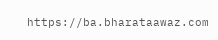https://ba.bharataawaz.com